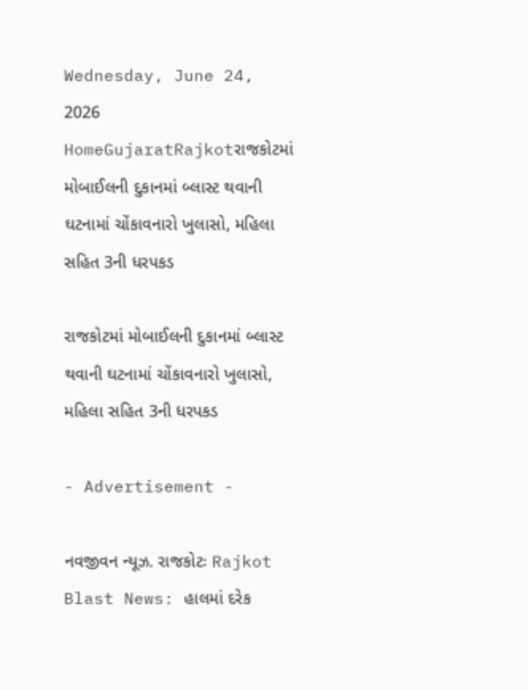Wednesday, June 24, 2026
HomeGujaratRajkotરાજકોટમાં મોબાઈલની દુકાનમાં બ્લાસ્ટ થવાની ઘટનામાં ચોંકાવનારો ખુલાસો, મહિલા સહિત 3ની ધરપકડ

રાજકોટમાં મોબાઈલની દુકાનમાં બ્લાસ્ટ થવાની ઘટનામાં ચોંકાવનારો ખુલાસો, મહિલા સહિત 3ની ધરપકડ

- Advertisement -

નવજીવન ન્યૂઝ. રાજકોટઃ Rajkot Blast News: હાલમાં દરેક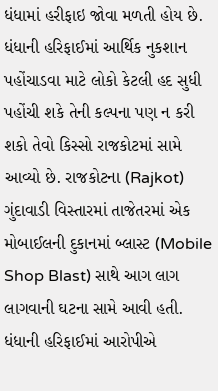ધંધામાં હરીફાઇ જોવા મળતી હોય છે. ધંધાની હરિફાઈમાં આર્થિક નુકશાન પહોંચાડવા માટે લોકો કેટલી હદ સુધી પહોંચી શકે તેની કલ્પના પણ ન કરી શકો તેવો કિસ્સો રાજકોટમાં સામે આવ્યો છે. રાજકોટના (Rajkot) ગુંદાવાડી વિસ્તારમાં તાજેતરમાં એક મોબાઈલની દુકાનમાં બ્લાસ્ટ (Mobile Shop Blast) સાથે આગ લાગ લાગવાની ઘટના સામે આવી હતી. ધંધાની હરિફાઈમાં આરોપીએ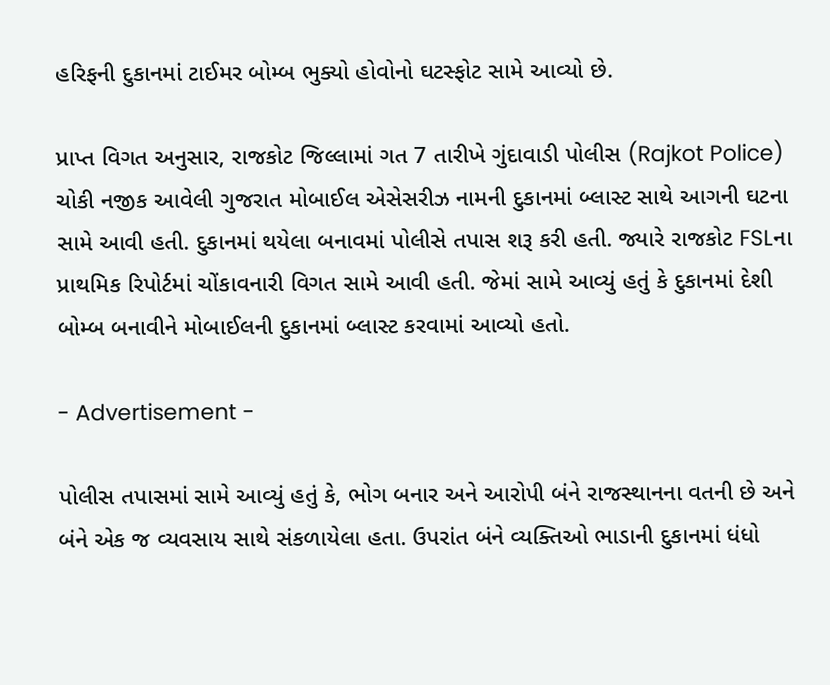હરિફની દુકાનમાં ટાઈમર બોમ્બ ભુક્યો હોવોનો ઘટસ્ફોટ સામે આવ્યો છે.

પ્રાપ્ત વિગત અનુસાર, રાજકોટ જિલ્લામાં ગત 7 તારીખે ગુંદાવાડી પોલીસ (Rajkot Police) ચોકી નજીક આવેલી ગુજરાત મોબાઈલ એસેસરીઝ નામની દુકાનમાં બ્લાસ્ટ સાથે આગની ઘટના સામે આવી હતી. દુકાનમાં થયેલા બનાવમાં પોલીસે તપાસ શરૂ કરી હતી. જ્યારે રાજકોટ FSLના પ્રાથમિક રિપોર્ટમાં ચોંકાવનારી વિગત સામે આવી હતી. જેમાં સામે આવ્યું હતું કે દુકાનમાં દેશી બોમ્બ બનાવીને મોબાઈલની દુકાનમાં બ્લાસ્ટ કરવામાં આવ્યો હતો.

- Advertisement -

પોલીસ તપાસમાં સામે આવ્યું હતું કે, ભોગ બનાર અને આરોપી બંને રાજસ્થાનના વતની છે અને બંને એક જ વ્યવસાય સાથે સંકળાયેલા હતા. ઉપરાંત બંને વ્યક્તિઓ ભાડાની દુકાનમાં ધંધો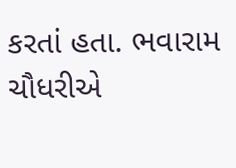કરતાં હતા. ભવારામ ચૌધરીએ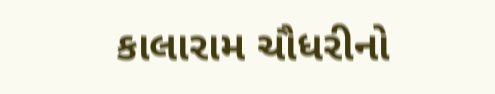કાલારામ ચૌધરીનો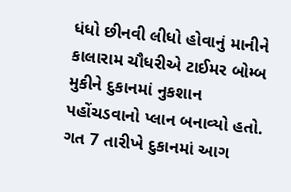ધંધો છીનવી લીધો હોવાનું માનીને કાલારામ ચૌધરીએ ટાઈમર બોમ્બ મુકીને દુકાનમાં નુકશાન પહોંચડવાનો પ્લાન બનાવ્યો હતો. ગત 7 તારીખે દુકાનમાં આગ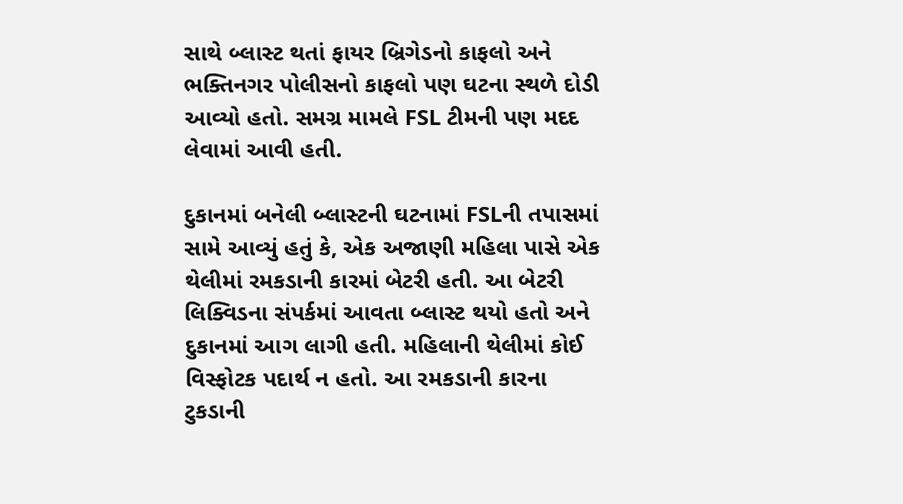સાથે બ્લાસ્ટ થતાં ફાયર બ્રિગેડનો કાફલો અને ભક્તિનગર પોલીસનો કાફલો પણ ઘટના સ્થળે દોડી આવ્યો હતો. સમગ્ર મામલે FSL ટીમની પણ મદદ લેવામાં આવી હતી.

દુકાનમાં બનેલી બ્લાસ્ટની ઘટનામાં FSLની તપાસમાં સામે આવ્યું હતું કે, એક અજાણી મહિલા પાસે એક થેલીમાં રમકડાની કારમાં બેટરી હતી. આ બેટરી લિક્વિડના સંપર્કમાં આવતા બ્લાસ્ટ થયો હતો અને દુકાનમાં આગ લાગી હતી. મહિલાની થેલીમાં કોઈ વિસ્ફોટક પદાર્થ ન હતો. આ રમકડાની કારના ટુકડાની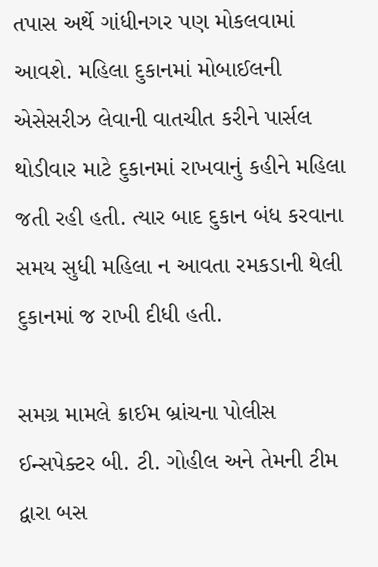તપાસ અર્થે ગાંધીનગર પણ મોકલવામાં આવશે. મહિલા દુકાનમાં મોબાઈલની એસેસરીઝ લેવાની વાતચીત કરીને પાર્સલ થોડીવાર માટે દુકાનમાં રાખવાનું કહીને મહિલા જતી રહી હતી. ત્યાર બાદ દુકાન બંધ કરવાના સમય સુધી મહિલા ન આવતા રમકડાની થેલી દુકાનમાં જ રાખી દીધી હતી.

સમગ્ર મામલે ક્રાઈમ બ્રાંચના પોલીસ ઈન્સપેક્ટર બી. ટી. ગોહીલ અને તેમની ટીમ દ્વારા બસ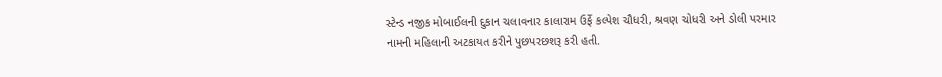સ્ટેન્ડ નજીક મોબાઈલની દુકાન ચલાવનાર કાલારામ ઉર્ફે કલ્પેશ ચૌધરી, શ્રવણ ચોધરી અને ડોલી પરમાર નામની મહિલાની અટકાયત કરીને પુછપરછશરૂ કરી હતી.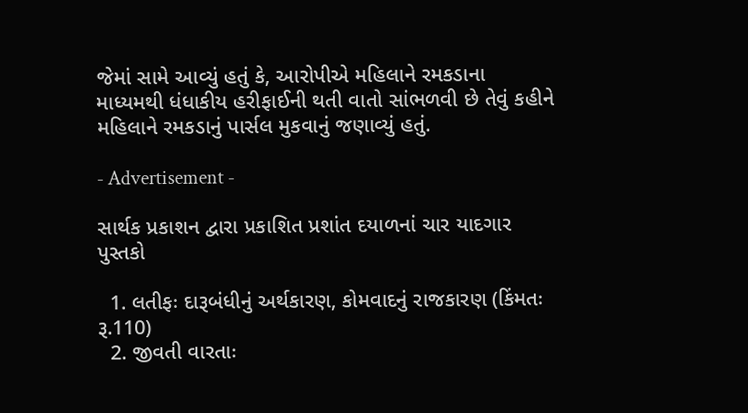જેમાં સામે આવ્યું હતું કે, આરોપીએ મહિલાને રમકડાના માધ્યમથી ધંધાકીય હરીફાઈની થતી વાતો સાંભળવી છે તેવું કહીને મહિલાને રમકડાનું પાર્સલ મુકવાનું જણાવ્યું હતું.

- Advertisement -

સાર્થક પ્રકાશન દ્વારા પ્રકાશિત પ્રશાંત દયાળનાં ચાર યાદગાર પુસ્તકો

  1. લતીફઃ દારૂબંધીનું અર્થકારણ, કોમવાદનું રાજકારણ (કિંમતઃ રૂ.110)
  2. જીવતી વારતાઃ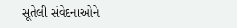સૂતેલી સંવેદનાઓને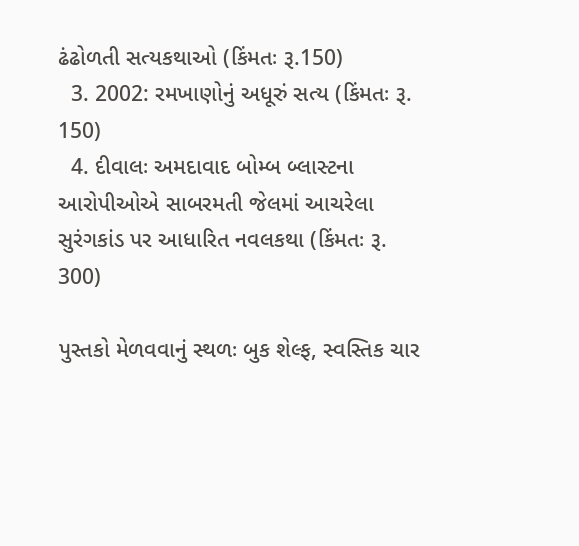ઢંઢોળતી સત્યકથાઓ (કિંમતઃ રૂ.150)
  3. 2002: રમખાણોનું અધૂરું સત્ય (કિંમતઃ રૂ. 150)
  4. દીવાલઃ અમદાવાદ બોમ્બ બ્લાસ્ટના આરોપીઓએ સાબરમતી જેલમાં આચરેલા સુરંગકાંડ પર આધારિત નવલકથા (કિંમતઃ રૂ. 300)

પુસ્તકો મેળવવાનું સ્થળઃ બુક શેલ્ફ, સ્વસ્તિક ચાર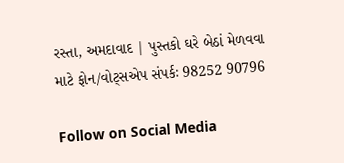રસ્તા, અમદાવાદ | પુસ્તકો ઘરે બેઠાં મેળવવા માટે ફોન/વોટ્સએપ સંપર્કઃ 98252 90796

Follow on Social Media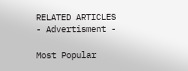RELATED ARTICLES
- Advertisment -

Most Popular